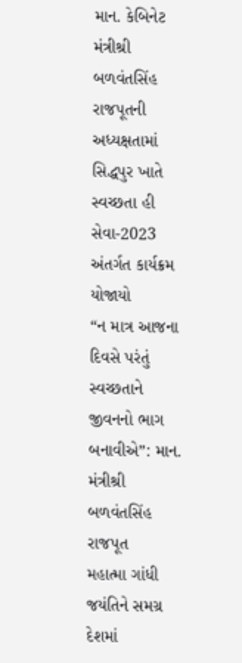માન. કેબિનેટ મંત્રીશ્રી બળવંતસિંહ રાજપૂતની અધ્યક્ષતામાં સિદ્ધપુર ખાતે સ્વચ્છતા હી સેવા-2023 અંતર્ગત કાર્યક્રમ યોજાયો
“ન માત્ર આજના દિવસે પરંતું સ્વચ્છતાને જીવનનો ભાગ બનાવીએ”: માન. મંત્રીશ્રી બળવંતસિંહ રાજપૂત
મહાત્મા ગાંધી જયંતિને સમગ્ર દેશમાં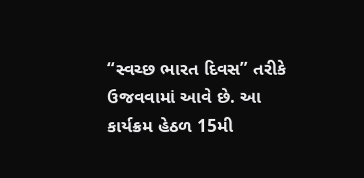“સ્વચ્છ ભારત દિવસ” તરીકે ઉજવવામાં આવે છે. આ કાર્યક્રમ હેઠળ 15મી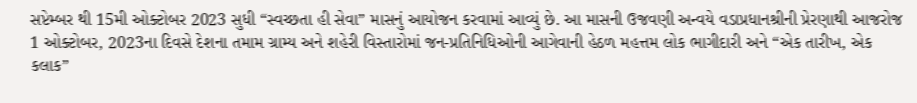સપ્ટેમ્બર થી 15મી ઓક્ટોબર 2023 સુધી “સ્વચ્છતા હી સેવા” માસનું આયોજન કરવામાં આવ્યું છે. આ માસની ઉજવણી અન્વયે વડાપ્રધાનશ્રીની પ્રેરણાથી આજરોજ 1 ઓક્ટોબર, 2023ના દિવસે દેશના તમામ ગ્રામ્ય અને શહેરી વિસ્તારોમાં જન-પ્રતિનિધિઓની આગેવાની હેઠળ મહત્તમ લોક ભાગીદારી અને “એક તારીખ, એક કલાક”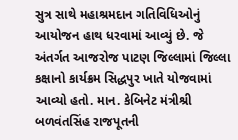સુત્ર સાથે મહાશ્રમદાન ગતિવિધિઓનું આયોજન હાથ ધરવામાં આવ્યું છે. જે અંતર્ગત આજરોજ પાટણ જિલ્લામાં જિલ્લા કક્ષાનો કાર્યક્રમ સિદ્ધપુર ખાતે યોજવામાં આવ્યો હતો. માન. કેબિનેટ મંત્રીશ્રી બળવંતસિંહ રાજપૂતની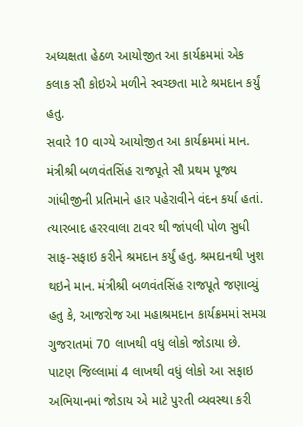અધ્યક્ષતા હેઠળ આયોજીત આ કાર્યક્રમમાં એક કલાક સૌ કોઇએ મળીને સ્વચ્છતા માટે શ્રમદાન કર્યું હતુ.
સવારે 10 વાગ્યે આયોજીત આ કાર્યક્રમમાં માન. મંત્રીશ્રી બળવંતસિંહ રાજપૂતે સૌ પ્રથમ પૂજ્ય ગાંધીજીની પ્રતિમાને હાર પહેરાવીને વંદન કર્યા હતાં. ત્યારબાદ હરરવાલા ટાવર થી જાંપલી પોળ સુધી સાફ-સફાઇ કરીને શ્રમદાન કર્યું હતુ. શ્રમદાનથી ખુશ થઇને માન. મંત્રીશ્રી બળવંતસિંહ રાજપૂતે જણાવ્યું હતુ કે, આજરોજ આ મહાશ્રમદાન કાર્યક્રમમાં સમગ્ર ગુજરાતમાં 70 લાખથી વધુ લોકો જોડાયા છે. પાટણ જિલ્લામાં 4 લાખથી વધું લોકો આ સફાઇ અભિયાનમાં જોડાય એ માટે પુરતી વ્યવસ્થા કરી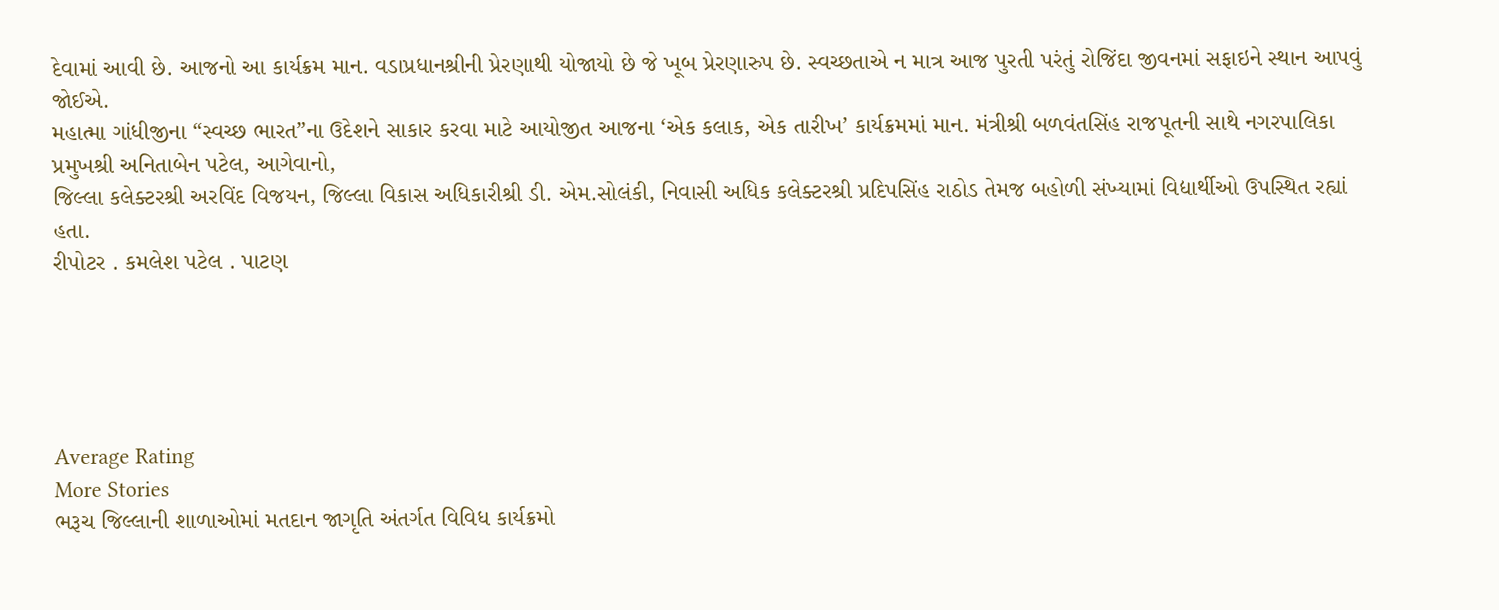દેવામાં આવી છે. આજનો આ કાર્યક્રમ માન. વડાપ્રધાનશ્રીની પ્રેરણાથી યોજાયો છે જે ખૂબ પ્રેરણારુપ છે. સ્વચ્છતાએ ન માત્ર આજ પુરતી પરંતું રોજિંદા જીવનમાં સફાઇને સ્થાન આપવું જોઈએ.
મહાત્મા ગાંધીજીના “સ્વચ્છ ભારત”ના ઉદેશને સાકાર કરવા માટે આયોજીત આજના ‘એક કલાક, એક તારીખ’ કાર્યક્રમમાં માન. મંત્રીશ્રી બળવંતસિંહ રાજપૂતની સાથે નગરપાલિકા પ્રમુખશ્રી અનિતાબેન પટેલ, આગેવાનો,
જિલ્લા કલેક્ટરશ્રી અરવિંદ વિજયન, જિલ્લા વિકાસ અધિકારીશ્રી ડી. એમ.સોલંકી, નિવાસી અધિક કલેક્ટરશ્રી પ્રદિપસિંહ રાઠોડ તેમજ બહોળી સંખ્યામાં વિદ્યાર્થીઓ ઉપસ્થિત રહ્યાં હતા.
રીપોટર . કમલેશ પટેલ . પાટણ





Average Rating
More Stories
ભરૂચ જિલ્લાની શાળાઓમાં મતદાન જાગૃતિ અંતર્ગત વિવિધ કાર્યક્રમો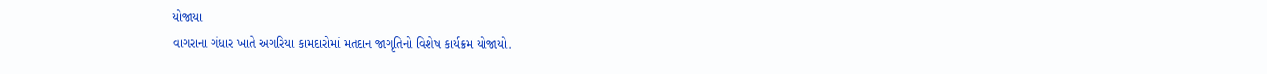યોજાયા
વાગરાના ગંધાર ખાતે અગરિયા કામદારોમાં મતદાન જાગૃતિનો વિશેષ કાર્યક્રમ યોજાયો.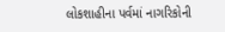લોકશાહીના પર્વમાં નાગરિકોની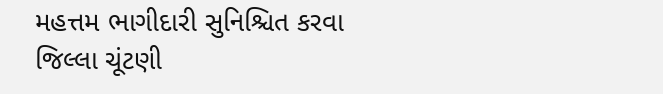મહત્તમ ભાગીદારી સુનિશ્ચિત કરવા જિલ્લા ચૂંટણી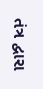તંત્ર દ્વારા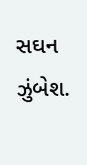સઘન ઝુંબેશ.